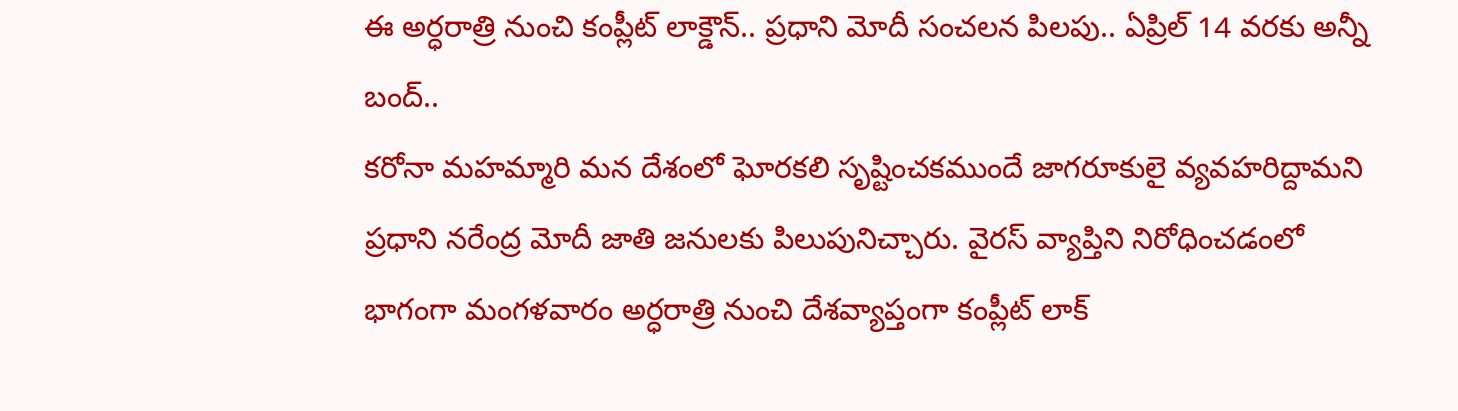ఈ అర్ధరాత్రి నుంచి కంప్లీట్ లాక్డౌన్.. ప్రధాని మోదీ సంచలన పిలపు.. ఏప్రిల్ 14 వరకు అన్నీ బంద్..
కరోనా మహమ్మారి మన దేశంలో ఘోరకలి సృష్టించకముందే జాగరూకులై వ్యవహరిద్దామని ప్రధాని నరేంద్ర మోదీ జాతి జనులకు పిలుపునిచ్చారు. వైరస్ వ్యాప్తిని నిరోధించడంలో భాగంగా మంగళవారం అర్ధరాత్రి నుంచి దేశవ్యాప్తంగా కంప్లీట్ లాక్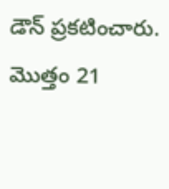డౌన్ ప్రకటించారు. మొత్తం 21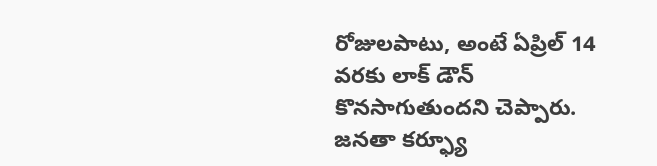రోజులపాటు, అంటే ఏప్రిల్ 14 వరకు లాక్ డౌన్ కొనసాగుతుందని చెప్పారు. జనతా కర్ఫ్యూ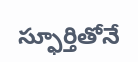స్ఫూర్తితోనే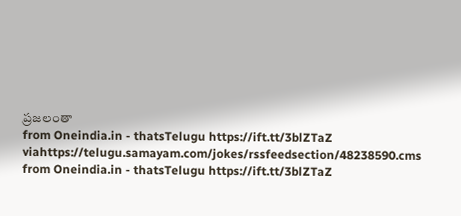ప్రజలంతా
from Oneindia.in - thatsTelugu https://ift.tt/3blZTaZ
viahttps://telugu.samayam.com/jokes/rssfeedsection/48238590.cms
from Oneindia.in - thatsTelugu https://ift.tt/3blZTaZ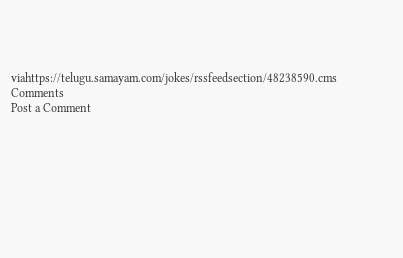viahttps://telugu.samayam.com/jokes/rssfeedsection/48238590.cms
Comments
Post a Comment